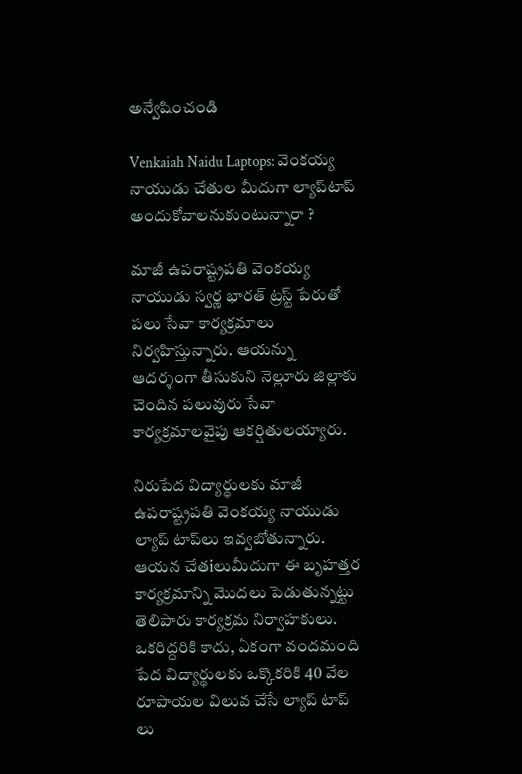అన్వేషించండి

Venkaiah Naidu Laptops: వెంకయ్య నాయుడు చేతుల మీదుగా ల్యాప్‌టాప్ అందుకోవాలనుకుంటున్నారా ?

మాజీ ఉపరాష్ట్రపతి వెంకయ్య నాయుడు స్వర్ణ భారత్ ట్రస్ట్ పేరుతో పలు సేవా కార్యక్రమాలు నిర్వహిస్తున్నారు. ఆయన్ను ఆదర్శంగా తీసుకుని నెల్లూరు జిల్లాకు చెందిన పలువురు సేవా కార్యక్రమాలవైపు ఆకర్షితులయ్యారు.

నిరుపేద విద్యార్థులకు మాజీ ఉపరాష్ట్రపతి వెంకయ్య నాయుడు ల్యాప్ టాప్‌లు ఇవ్వబోతున్నారు. ఆయన చేతiలుమీదుగా ఈ బృహత్తర కార్యక్రమాన్ని మొదలు పెడుతున్నట్టు తెలిపారు కార్యక్రమ నిర్వాహకులు. ఒకరిద్దరికి కాదు, ఏకంగా వందమంది పేద విద్యార్థులకు ఒక్కొకరికి 40 వేల రూపాయల విలువ చేసే ల్యాప్ టాప్ లు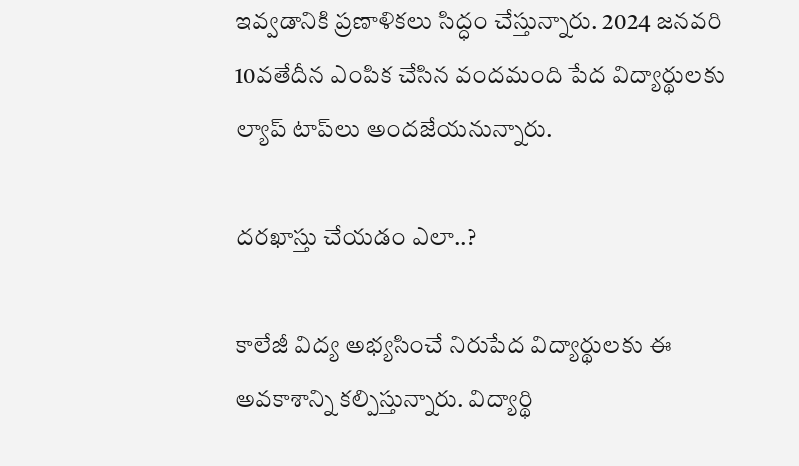ఇవ్వడానికి ప్రణాళికలు సిద్ధం చేస్తున్నారు. 2024 జనవరి 10వతేదీన ఎంపిక చేసిన వందమంది పేద విద్యార్థులకు ల్యాప్ టాప్‌లు అందజేయనున్నారు.

దరఖాస్తు చేయడం ఎలా..?

కాలేజీ విద్య అభ్యసించే నిరుపేద విద్యార్థులకు ఈ అవకాశాన్ని కల్పిస్తున్నారు. విద్యార్థి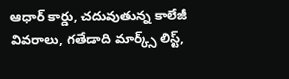ఆధార్‌ కార్డు, చదువుతున్న కాలేజీ వివరాలు, గతేడాది మార్క్స్ లిస్ట్,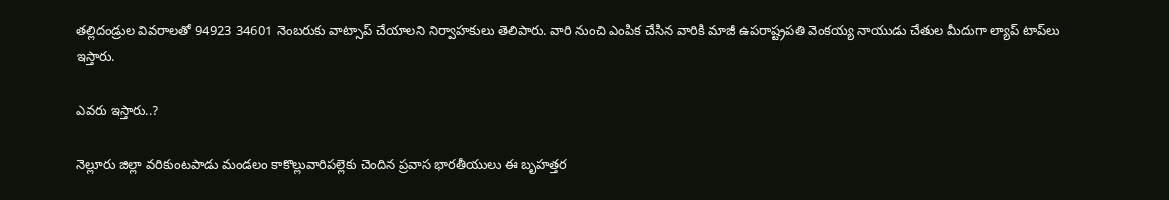తల్లిదండ్రుల వివరాలతో 94923 34601 నెంబరుకు వాట్సాప్‌ చేయాలని నిర్వాహకులు తెలిపారు. వారి నుంచి ఎంపిక చేసిన వారికి మాజీ ఉపరాష్ట్రపతి వెంకయ్య నాయుడు చేతుల మీదుగా ల్యాప్ టాప్‌లు ఇస్తారు.

ఎవరు ఇస్తారు..?

నెల్లూరు జిల్లా వరికుంటపాడు మండలం కాకొల్లువారిపల్లెకు చెందిన ప్రవాస భారతీయులు ఈ బృహత్తర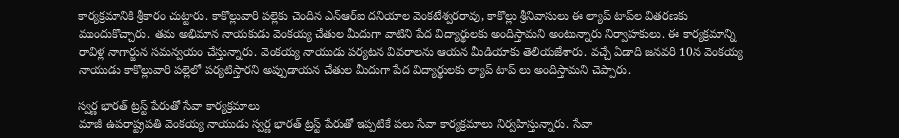కార్యక్రమానికి శ్రీకారం చుట్టారు. కాకొల్లువారి పల్లెకు చెందిన ఎన్ఆర్ఐ దనియాల వెంకటేశ్వరరావు, కాకొల్లు శ్రీనివాసులు ఈ ల్యాప్ టాప్‌ల వితరణకు ముందుకొచ్చారు. తమ అభిమాన నాయకుడు వెంకయ్య చేతుల మీదుగా వాటిని పేద విద్యార్థులకు అందిస్తామని అంటున్నారు నిర్వాహకులు. ఈ కార్యక్రమాన్ని రావిళ్ల నాగార్జున సమన్వయం చేస్తున్నారు. వెంకయ్య నాయుడు పర్యటన వివరాలను ఆయన మీడియాకు తెలియజేశారు. వచ్చే ఏడాది జనవరి 10న వెంకయ్య నాయుడు కాకొల్లువారి పల్లెలో పర్యటిస్తారని అప్పుడాయన చేతుల మీదుగా పేద విద్యార్థులకు ల్యాప్ టాప్ లు అందిస్తామని చెప్పారు.

స్వర్ణ భారత్ ట్రస్ట్ పేరుతో సేవా కార్యక్రమాలు
మాజీ ఉపరాష్ట్రపతి వెంకయ్య నాయుడు స్వర్ణ భారత్ ట్రస్ట్ పేరుతో ఇప్పటికే పలు సేవా కార్యక్రమాలు నిర్వహిస్తున్నారు. సేవా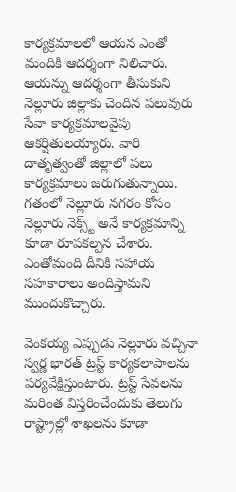కార్యక్రమాలలో ఆయన ఎంతో మందికి ఆదర్శంగా నిలిచారు. ఆయన్ను ఆదర్శంగా తీసుకుని నెల్లూరు జిల్లాకు చెందిన పలువురు సేవా కార్యక్రమాలవైపు ఆకర్షితులయ్యారు. వారి దాతృత్వంతో జిల్లాలో పలు కార్యక్రమాలు జరుగుతున్నాయి. గతంలో నెల్లూరు నగరం కోసం నెల్లూరు నెక్స్ట్ అనే కార్యక్రమాన్ని కూడా రూపకల్పన చేశారు. ఎంతోమంది దీనికి సహాయ సహకారాలు అందిస్తామని ముందుకొచ్చారు.

వెంకయ్య ఎప్పుడు నెల్లూరు వచ్చినా స్వర్ణ భారత్ ట్రస్ట్ కార్యకలాపాలను పర్యవేక్షిస్తుంటారు. ట్రస్ట్ సేవలను మరింత విస్తరించేందుకు తెలుగు రాష్ట్రాల్లో శాఖలను కూడా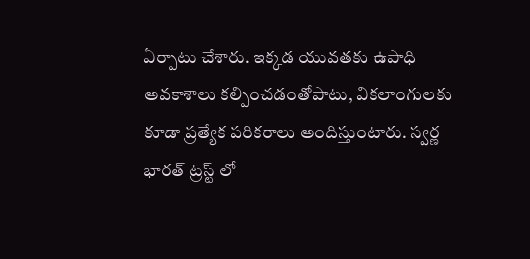ఏర్పాటు చేశారు. ఇక్కడ యువతకు ఉపాధి అవకాశాలు కల్పించడంతోపాటు, వికలాంగులకు కూడా ప్రత్యేక పరికరాలు అందిస్తుంటారు. స్వర్ణ భారత్ ట్రస్ట్ లో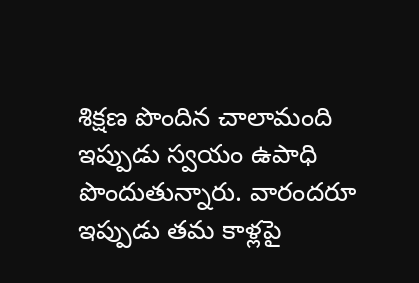శిక్షణ పొందిన చాలామంది ఇప్పుడు స్వయం ఉపాధి పొందుతున్నారు. వారందరూ ఇప్పుడు తమ కాళ్లపై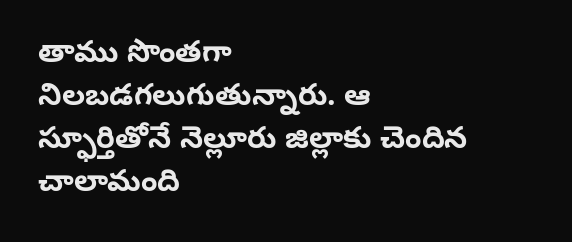తాము సొంతగా నిలబడగలుగుతున్నారు. ఆ స్ఫూర్తితోనే నెల్లూరు జిల్లాకు చెందిన చాలామంది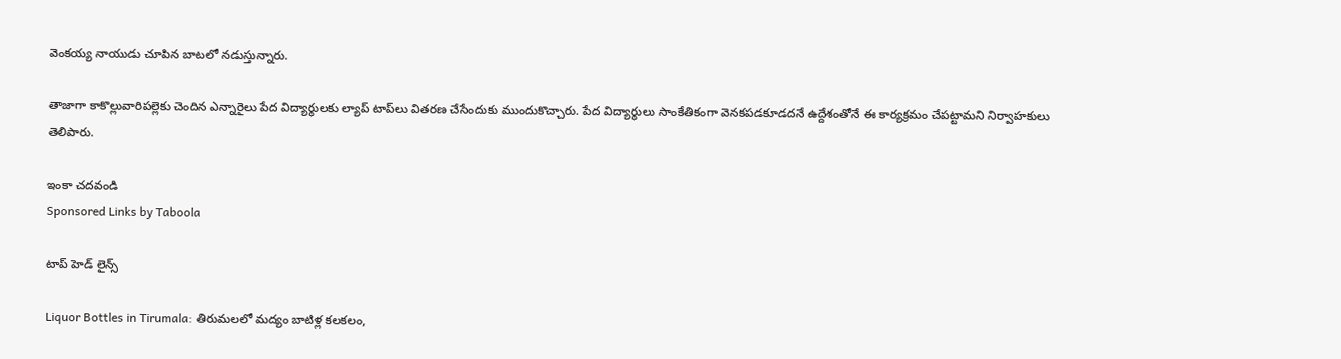వెంకయ్య నాయుడు చూపిన బాటలో నడుస్తున్నారు.

తాజాగా కాకొల్లువారిపల్లెకు చెందిన ఎన్నారైలు పేద విద్యార్థులకు ల్యాప్ టాప్‌లు వితరణ చేసేందుకు ముందుకొచ్చారు. పేద విద్యార్థులు సాంకేతికంగా వెనకపడకూడదనే ఉద్దేశంతోనే ఈ కార్యక్రమం చేపట్టామని నిర్వాహకులు తెలిపారు.

ఇంకా చదవండి
Sponsored Links by Taboola

టాప్ హెడ్ లైన్స్

Liquor Bottles in Tirumala: తిరుమలలో మద్యం బాటిళ్ల కలకలం,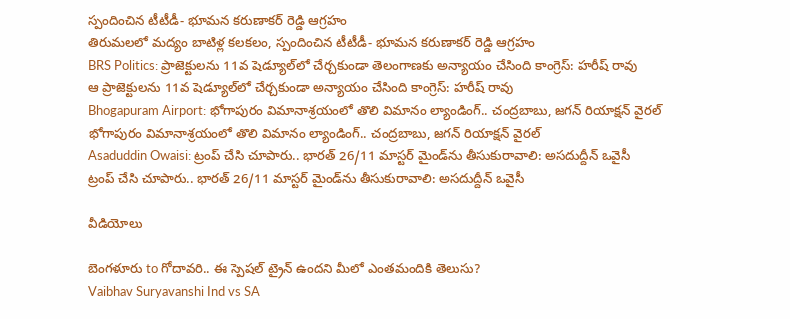స్పందించిన టీటీడీ- భూమన కరుణాకర్ రెడ్డి ఆగ్రహం
తిరుమలలో మద్యం బాటిళ్ల కలకలం, స్పందించిన టీటీడీ- భూమన కరుణాకర్ రెడ్డి ఆగ్రహం
BRS Politics: ప్రాజెక్టులను 11వ షెడ్యూల్‌లో చేర్చకుండా తెలంగాణకు అన్యాయం చేసింది కాంగ్రెస్: హరీష్ రావు
ఆ ప్రాజెక్టులను 11వ షెడ్యూల్‌లో చేర్చకుండా అన్యాయం చేసింది కాంగ్రెస్: హరీష్ రావు
Bhogapuram Airport: భోగాపురం విమానాశ్రయంలో తొలి విమానం ల్యాండింగ్.. చంద్రబాబు, జగన్ రియాక్షన్ వైరల్
భోగాపురం విమానాశ్రయంలో తొలి విమానం ల్యాండింగ్.. చంద్రబాబు, జగన్ రియాక్షన్ వైరల్
Asaduddin Owaisi: ట్రంప్ చేసి చూపారు.. భారత్ 26/11 మాస్టర్ మైండ్‌ను తీసుకురావాలి: అసదుద్దీన్ ఒవైసీ
ట్రంప్ చేసి చూపారు.. భారత్ 26/11 మాస్టర్ మైండ్‌ను తీసుకురావాలి: అసదుద్దీన్ ఒవైసీ

వీడియోలు

బెంగళూరు to గోదావరి.. ఈ స్పెషల్ ట్రైన్ ఉందని మీలో ఎంతమందికి తెలుసు?
Vaibhav Suryavanshi Ind vs SA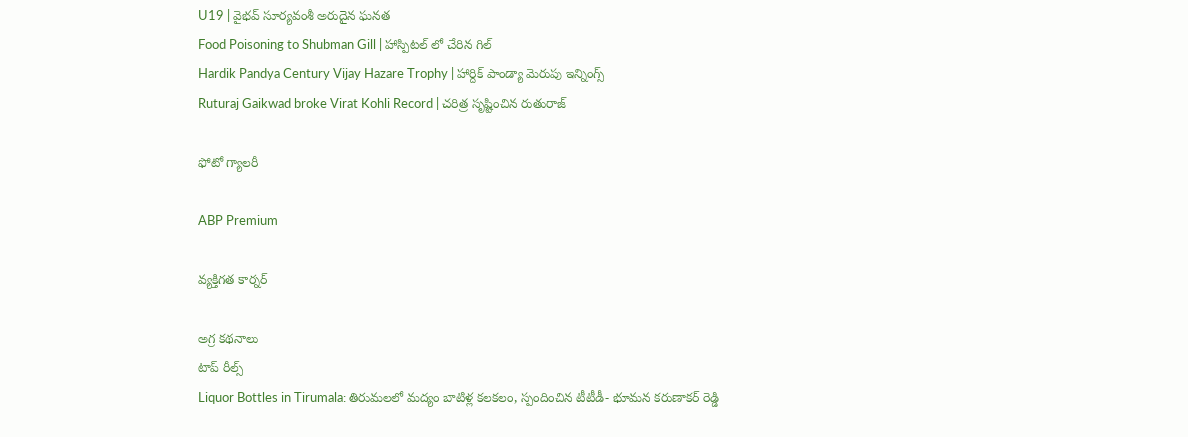U19 | వైభవ్ సూర్యవంశీ అరుదైన ఘనత
Food Poisoning to Shubman Gill | హాస్పిటల్ లో చేరిన గిల్
Hardik Pandya Century Vijay Hazare Trophy | హార్దిక్ పాండ్యా మెరుపు ఇన్నింగ్స్
Ruturaj Gaikwad broke Virat Kohli Record | చరిత్ర సృష్టించిన రుతురాజ్

ఫోటో గ్యాలరీ

ABP Premium

వ్యక్తిగత కార్నర్

అగ్ర కథనాలు
టాప్ రీల్స్
Liquor Bottles in Tirumala: తిరుమలలో మద్యం బాటిళ్ల కలకలం, స్పందించిన టీటీడీ- భూమన కరుణాకర్ రెడ్డి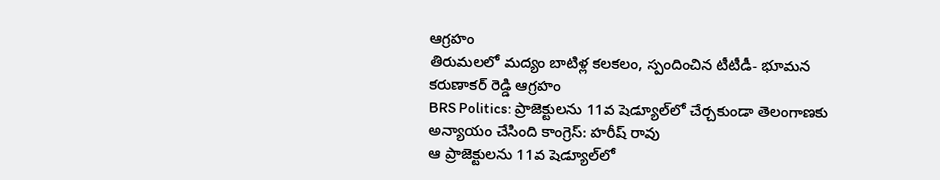ఆగ్రహం
తిరుమలలో మద్యం బాటిళ్ల కలకలం, స్పందించిన టీటీడీ- భూమన కరుణాకర్ రెడ్డి ఆగ్రహం
BRS Politics: ప్రాజెక్టులను 11వ షెడ్యూల్‌లో చేర్చకుండా తెలంగాణకు అన్యాయం చేసింది కాంగ్రెస్: హరీష్ రావు
ఆ ప్రాజెక్టులను 11వ షెడ్యూల్‌లో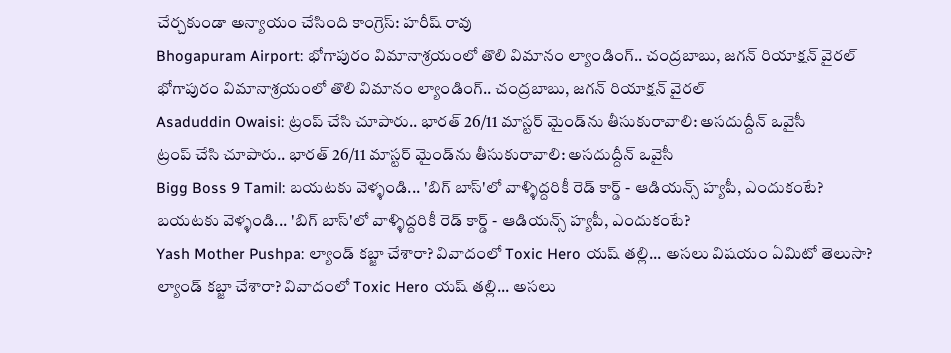చేర్చకుండా అన్యాయం చేసింది కాంగ్రెస్: హరీష్ రావు
Bhogapuram Airport: భోగాపురం విమానాశ్రయంలో తొలి విమానం ల్యాండింగ్.. చంద్రబాబు, జగన్ రియాక్షన్ వైరల్
భోగాపురం విమానాశ్రయంలో తొలి విమానం ల్యాండింగ్.. చంద్రబాబు, జగన్ రియాక్షన్ వైరల్
Asaduddin Owaisi: ట్రంప్ చేసి చూపారు.. భారత్ 26/11 మాస్టర్ మైండ్‌ను తీసుకురావాలి: అసదుద్దీన్ ఒవైసీ
ట్రంప్ చేసి చూపారు.. భారత్ 26/11 మాస్టర్ మైండ్‌ను తీసుకురావాలి: అసదుద్దీన్ ఒవైసీ
Bigg Boss 9 Tamil: బయటకు వెళ్ళండి... 'బిగ్ బాస్'లో వాళ్ళిద్దరికీ రెడ్ కార్డ్ - ఆడియన్స్‌ హ్యపీ, ఎందుకంటే?
బయటకు వెళ్ళండి... 'బిగ్ బాస్'లో వాళ్ళిద్దరికీ రెడ్ కార్డ్ - ఆడియన్స్‌ హ్యపీ, ఎందుకంటే?
Yash Mother Pushpa: ల్యాండ్ కబ్జా చేశారా? వివాదంలో Toxic Hero యష్ తల్లి... అసలు విషయం ఏమిటో తెలుసా?
ల్యాండ్ కబ్జా చేశారా? వివాదంలో Toxic Hero యష్ తల్లి... అసలు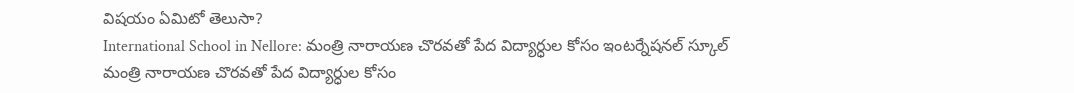విషయం ఏమిటో తెలుసా?
International School in Nellore: మంత్రి నారాయణ చొరవతో పేద విద్యార్ధుల కోసం ఇంటర్నేషనల్ స్కూల్
మంత్రి నారాయణ చొరవతో పేద విద్యార్ధుల కోసం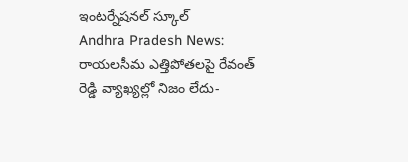ఇంటర్నేషనల్ స్కూల్
Andhra Pradesh News: రాయలసీమ ఎత్తిపోతలపై రేవంత్ రెడ్డి వ్యాఖ్యల్లో నిజం లేదు-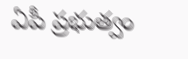ఏపీ ప్రభుత్వం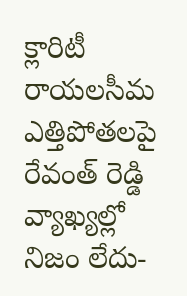క్లారిటీ
రాయలసీమ ఎత్తిపోతలపై రేవంత్ రెడ్డి వ్యాఖ్యల్లో నిజం లేదు-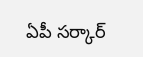ఏపీ సర్కార్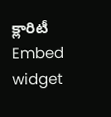క్లారిటీ
Embed widget